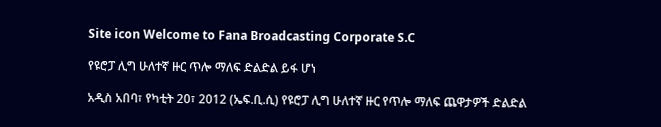Site icon Welcome to Fana Broadcasting Corporate S.C

የዩሮፓ ሊግ ሁለተኛ ዙር ጥሎ ማለፍ ድልድል ይፋ ሆነ

አዲስ አበባ፣ የካቲት 20፣ 2012 (ኤፍ.ቢ.ሲ) የዩሮፓ ሊግ ሁለተኛ ዙር የጥሎ ማለፍ ጨዋታዎች ድልድል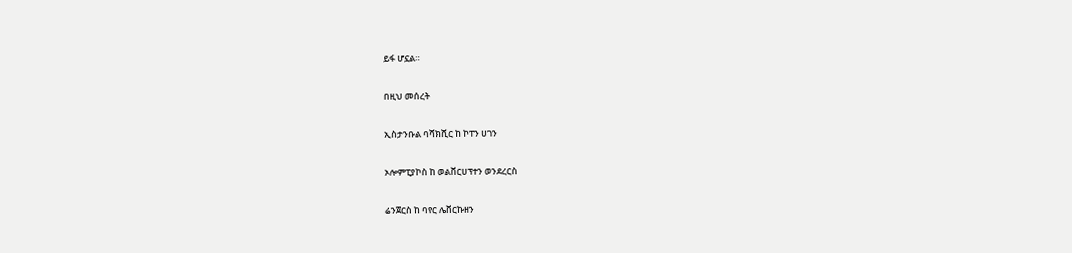ይፋ ሆኗል።

በዚህ መሰረት

ኢስታንቡል ባሻክሺር ከ ኮፐን ሀገን

ኦሎምፒያኮስ ከ ወልቨርሀፕተን ወንደረርስ

ሬንጀርስ ከ ባየር ሌቨርኩዘን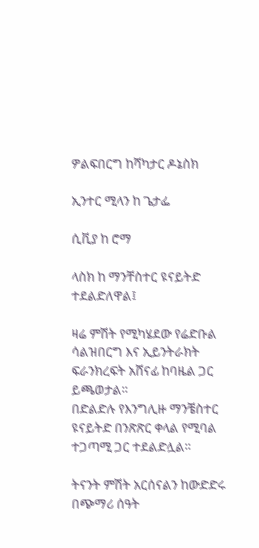ዎልፍበርግ ከሻካታር ዶኔስክ

ኢንተር ሚላን ከ ጌታፌ

ሲቪያ ከ ሮማ

ላስክ ከ ማንቸስተር ዩናይትድ ተደልድለዋል፤

ዛሬ ምሽት የሚካሄደው የሬድቡል ሳልዝበርግ እና ኢይንትራክት ፍራንክረፍት አሸናፊ ከባዜል ጋር ይጫወታል።
በድልድሉ የእንግሊዙ ማንቼስተር ዩናይትድ በንጽጽር ቀላል የሚባል ተጋጣሚ ጋር ተደልድሏል።

ትናንት ምሽት አርሰናልን ከውድድሩ በጭማሪ ሰዓት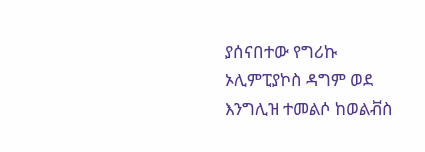ያሰናበተው የግሪኩ ኦሊምፒያኮስ ዳግም ወደ እንግሊዝ ተመልሶ ከወልቭስ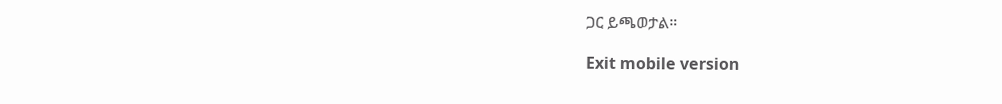ጋር ይጫወታል።

Exit mobile version